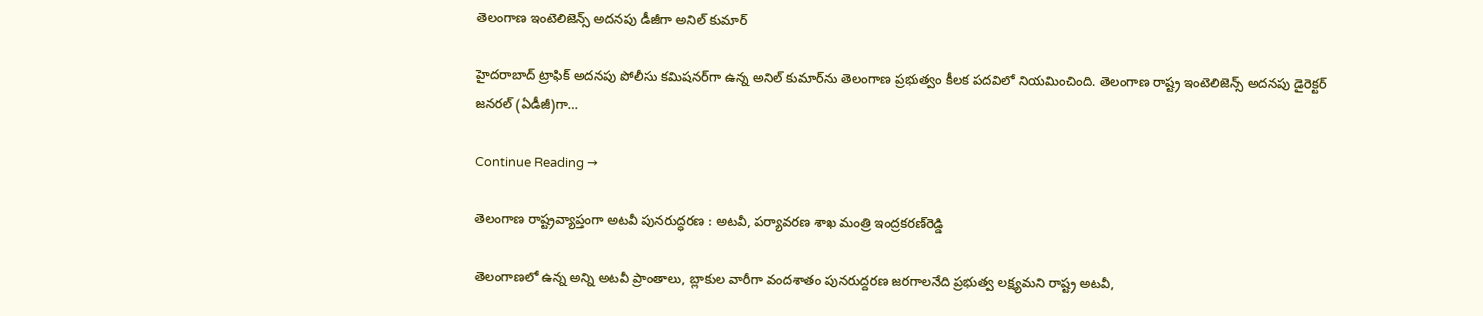తెలంగాణ ఇంటెలిజెన్స్‌ అదనపు డీజీగా అనిల్‌ కుమార్‌

హైదరాబాద్‌ ట్రాఫిక్‌ అదనపు పోలీసు కమిషనర్‌గా ఉన్న అనిల్‌ కుమార్‌ను తెలంగాణ ప్రభుత్వం కీలక పదవిలో నియమించింది. తెలంగాణ రాష్ట్ర ఇంటెలిజెన్స్‌ అదనపు డైరెక్టర్‌ జనరల్‌ (ఏడీజీ)గా…

Continue Reading →

తెలంగాణ రాష్ట్ర‌వ్యాప్తంగా అట‌వీ పున‌రుద్ధ‌ర‌ణ : అటవీ, పర్యావరణ శాఖ మంత్రి ఇంద్ర‌క‌ర‌ణ్‌రెడ్డి

తెలంగాణలో ఉన్న అన్ని అటవీ ప్రాంతాలు, బ్లాకుల వారీగా వందశాతం పునరుద్దరణ జరగాలనేది ప్రభుత్వ లక్ష్యమని రాష్ట్ర‌ అటవీ,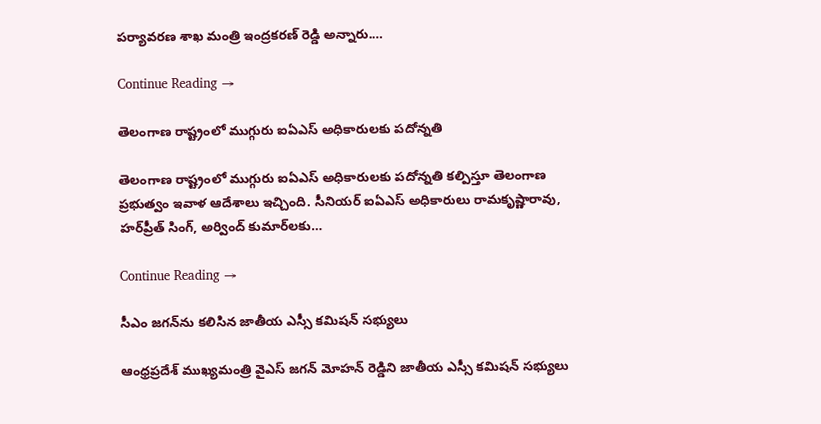పర్యావరణ శాఖ మంత్రి ఇంద్రకరణ్ రెడ్డి అన్నారు.…

Continue Reading →

తెలంగాణ రాష్ట్రంలో ముగ్గురు ఐఏఎస్‌ అధికారులకు పదోన్నతి

తెలంగాణ రాష్ట్రంలో ముగ్గురు ఐఏఎస్‌ అధికారులకు పదోన్నతి కల్పిస్తూ తెలంగాణ ప్రభుత్వం ఇవాళ ఆదేశాలు ఇచ్చింది. సీనియర్‌ ఐఏఎస్ అధికారులు రామకృష్ణారావు, హర్‌ప్రీత్‌ సింగ్‌, అర్వింద్‌ కుమార్‌లకు…

Continue Reading →

సీఎం జగన్‌ను కలిసిన జాతీయ ఎస్సీ కమిషన్‌ సభ్యులు

ఆంధ్రప్రదేశ్‌ ముఖ్యమంత్రి వైఎస్ జగన్ మోహన్ రెడ్డిని జాతీయ ఎస్సీ కమిషన్‌ సభ్యులు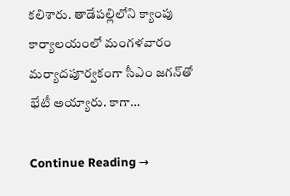కలిశారు. తాడేపల్లిలోని క్యాంపు కార్యాలయంలో మంగళవారం మర్యాదపూర్వకంగా సీఎం జగన్‌తో భేటీ అయ్యారు. కాగా…

Continue Reading →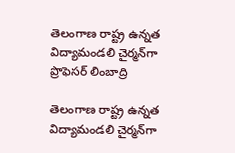తెలంగాణ రాష్ట్ర ఉన్నత విద్యామండలి చైర్మన్‌గా ప్రొఫెసర్ లింబాద్రి

తెలంగాణ రాష్ట్ర ఉన్నత విద్యామండలి చైర్మన్‌గా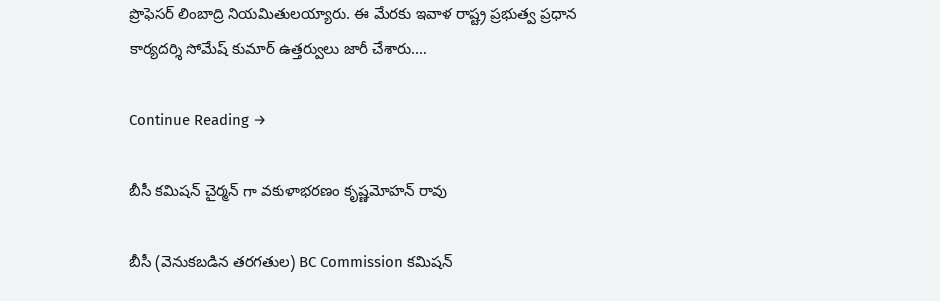ప్రొఫెసర్‌ లింబాద్రి నియమితులయ్యారు. ఈ మేరకు ఇవాళ రాష్ట్ర ప్రభుత్వ ప్రధాన కార్యదర్శి సోమేష్‌ కుమార్‌ ఉత్తర్వులు జారీ చేశారు.…

Continue Reading →

బీసీ క‌మిష‌న్ చైర్మ‌న్ గా వ‌కుళాభ‌ర‌ణం కృష్ణ‌మోహ‌న్ రావు

బీసీ (వెనుక‌బ‌డిన త‌ర‌గ‌తుల) BC Commission క‌మిష‌న్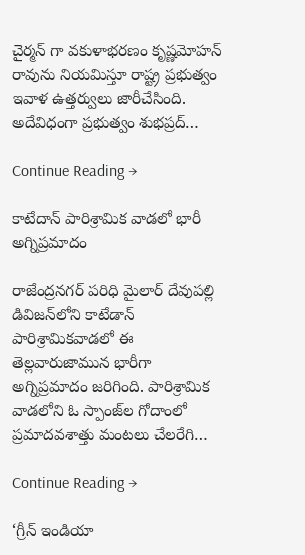చైర్మ‌న్ గా వ‌కుళాభ‌ర‌ణం కృష్ణ‌మోహ‌న్ రావును నియ‌మిస్తూ రాష్ట్ర ప్ర‌భుత్వం ఇవాళ ఉత్త‌ర్వులు జారీచేసింది. అదేవిధంగా ప్ర‌భుత్వం శుభ‌ప్ర‌ద్…

Continue Reading →

కాటేదాన్‌ పారిశ్రామిక వాడలో భారీ అగ్నిప్రమాదం

రాజేంద్రనగర్‌ పరిధి మైలార్ దేవుపల్లి డివిజన్‌లోని కాటేడాన్ పారిశ్రామికవాడలో ఈ తెల్లవారుజామున భారీగా అగ్నిప్రమాదం జరిగింది. పారిశ్రామిక వాడలోని ఓ స్పాంజ్‌ల గోదాంలో ప్రమాదవశాత్తు మంటలు చేలరేగి…

Continue Reading →

‘గ్రీన్‌ ఇండియా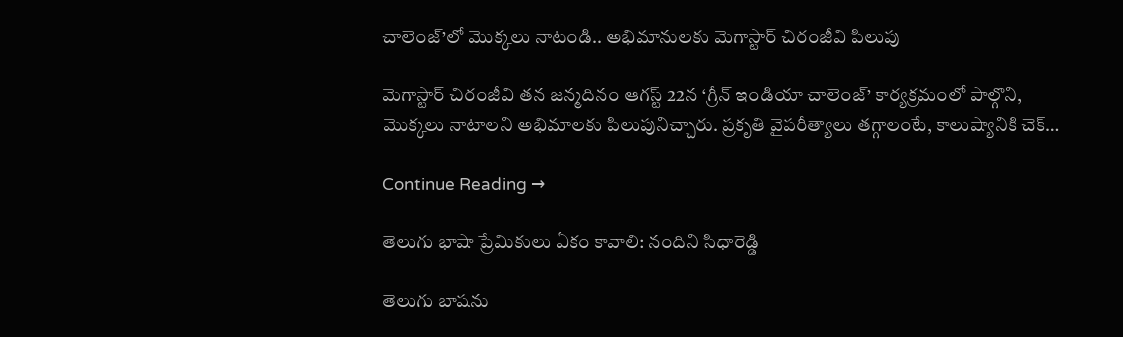చాలెంజ్‌’లో మొక్కలు నాటండి.. అభిమానులకు మెగాస్టార్‌ చిరంజీవి పిలుపు

మెగాస్టార్ చిరంజీవి తన జన్మదినం ఆగస్ట్‌ 22న ‘గ్రీన్ ఇండియా చాలెంజ్’ కార్యక్రమంలో పాల్గొని, మొక్కలు నాటాలని అభిమాలకు పిలుపునిచ్చారు. ప్రకృతి వైపరీత్యాలు తగ్గాలంటే, కాలుష్యానికి చెక్…

Continue Reading →

తెలుగు భాషా ప్రేమికులు ఏకం కావాలి: నందిని సిధారెడ్డి

తెలుగు బాషను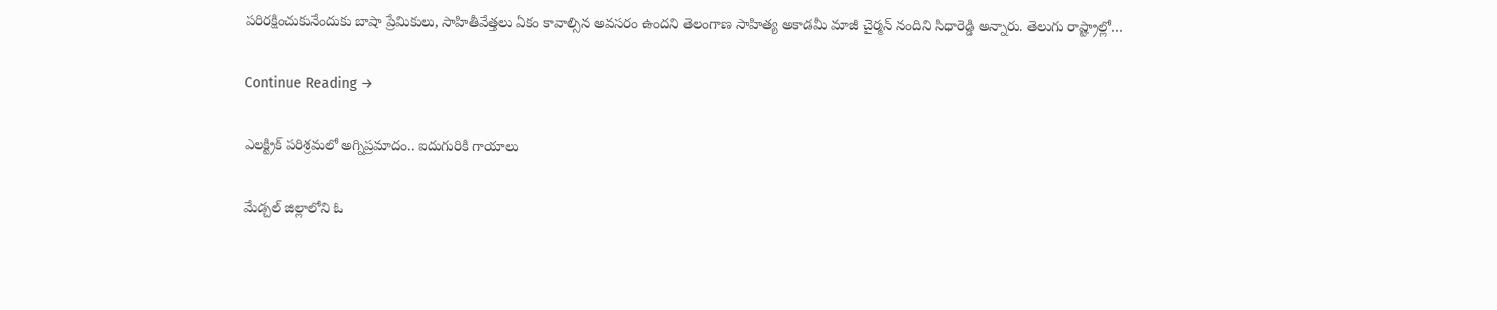పరిరక్షించుకునేందుకు బాషా ప్రేమికులు, సాహితీవేత్తలు ఏకం కావాల్సిన అవసరం ఉంద‌ని తెలంగాణ సాహిత్య అకాడమీ మాజీ చైర్మన్‌ నందిని సిధారెడ్డి అన్నారు. తెలుగు రాష్ట్రాల్లో…

Continue Reading →

ఎలక్ట్రిక్‌ పరిశ్రమలో అగ్నిప్రమాదం.. ఐదుగురికి గాయాలు

మేడ్చల్‌ జిల్లాలోని ఓ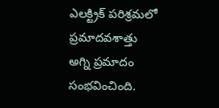ఎలక్ట్రిక్‌ పరిశ్రమలో ప్రమాదవశాత్తు అగ్ని ప్రమాదం సంభవించింది.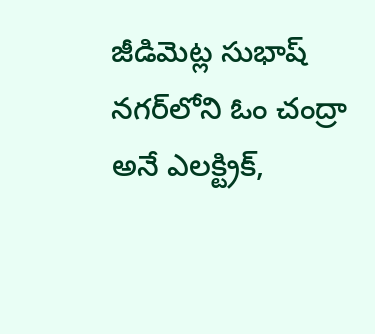జీడిమెట్ల సుభాష్ నగర్‌లోని ఓం చంద్రా అనే ఎలక్ట్రిక్‌,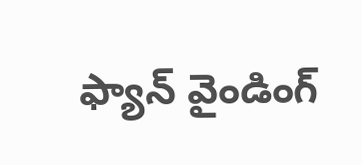ఫ్యాన్ వైండింగ్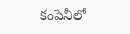కంపెనీలో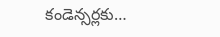కండెన్సర్లకు…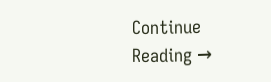Continue Reading →